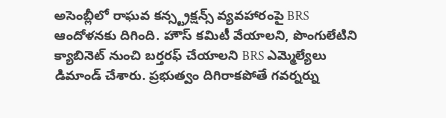అసెంబ్లీలో రాఘవ కన్స్ట్రక్షన్స్ వ్యవహారంపై BRS ఆందోళనకు దిగింది. హౌస్ కమిటీ వేయాలని, పొంగులేటిని క్యాబినెట్ నుంచి బర్తరఫ్ చేయాలని BRS ఎమ్మెల్యేలు డిమాండ్ చేశారు. ప్రభుత్వం దిగిరాకపోతే గవర్నర్ను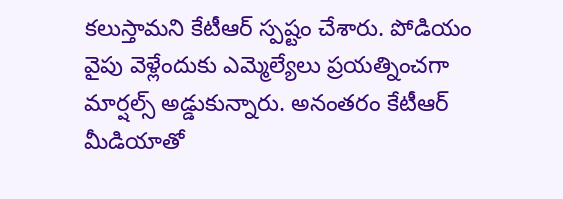కలుస్తామని కేటీఆర్ స్పష్టం చేశారు. పోడియం వైపు వెళ్లేందుకు ఎమ్మెల్యేలు ప్రయత్నించగా మార్షల్స్ అడ్డుకున్నారు. అనంతరం కేటీఆర్ మీడియాతో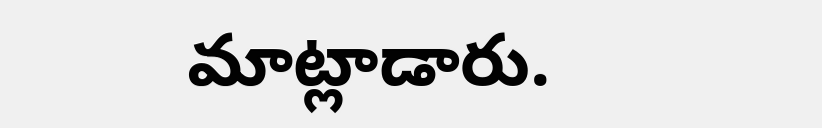మాట్లాడారు.